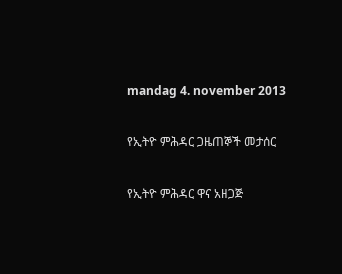mandag 4. november 2013

የኢትዮ ምሕዳር ጋዜጠኞች መታሰር

የኢትዮ ምሕዳር ዋና አዘጋጅ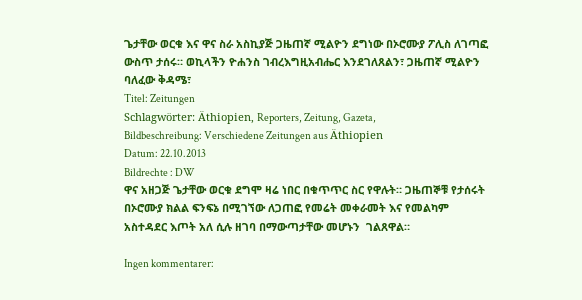ጌታቸው ወርቁ እና ዋና ስራ አስኪያጅ ጋዜጠኛ ሚልዮን ደግነው በኦሮሙያ ፖሊስ ለገጣፎ ውስጥ ታሰሩ። ወኪላችን ዮሐንስ ገብረእግዚአብሔር እንደገለጸልን፣ ጋዜጠኛ ሚልዮን ባለፈው ቅዳሜ፣
Titel: Zeitungen
Schlagwörter: Äthiopien, Reporters, Zeitung, Gazeta,
Bildbeschreibung: Verschiedene Zeitungen aus Äthiopien
Datum: 22.10.2013
Bildrechte : DW
ዋና አዘጋጅ ጌታቸው ወርቁ ደግሞ ዛሬ ነበር በቁጥጥር ስር የዋሉት። ጋዜጠኞቹ የታሰሩት በኦሮሙያ ክልል ፍንፍኔ በሚገኘው ለጋጠፎ የመሬት መቀራመት እና የመልካም አስተዳደር እጦት አለ ሲሉ ዘገባ በማውጣታቸው መሆኑን  ገልጸዋል።

Ingen kommentarer: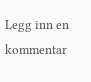Legg inn en kommentar